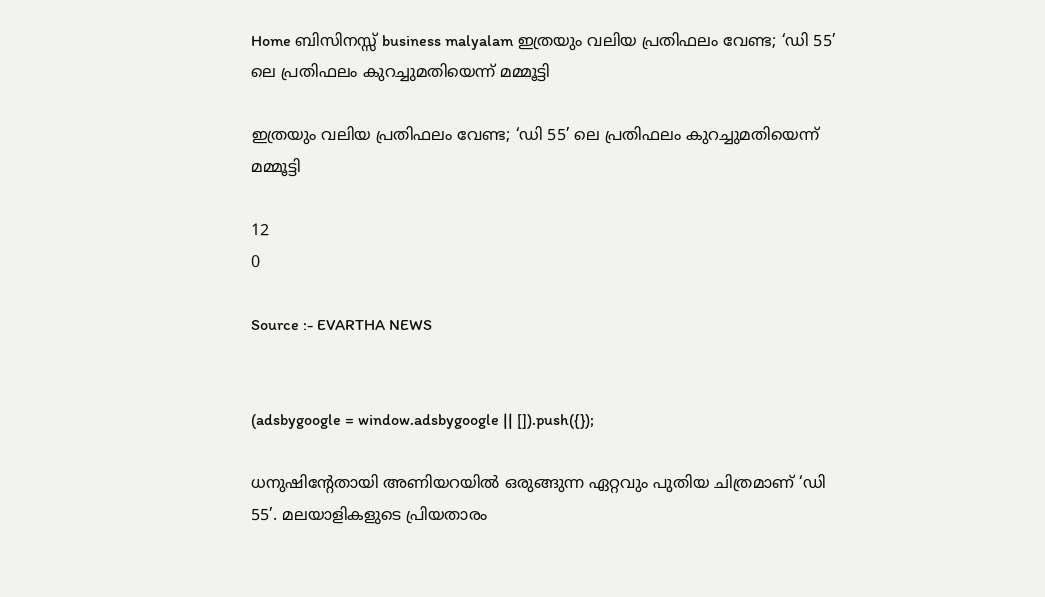Home ബിസിനസ്സ് business malyalam ഇത്രയും വലിയ പ്രതിഫലം വേണ്ട; ‘ഡി 55’ ലെ പ്രതിഫലം കുറച്ചുമതിയെന്ന് മമ്മൂട്ടി

ഇത്രയും വലിയ പ്രതിഫലം വേണ്ട; ‘ഡി 55’ ലെ പ്രതിഫലം കുറച്ചുമതിയെന്ന് മമ്മൂട്ടി

12
0

Source :- EVARTHA NEWS


(adsbygoogle = window.adsbygoogle || []).push({});

ധനുഷിന്റേതായി അണിയറയിൽ ഒരുങ്ങുന്ന ഏറ്റവും പുതിയ ചിത്രമാണ് ‘ഡി 55’. മലയാളികളുടെ പ്രിയതാരം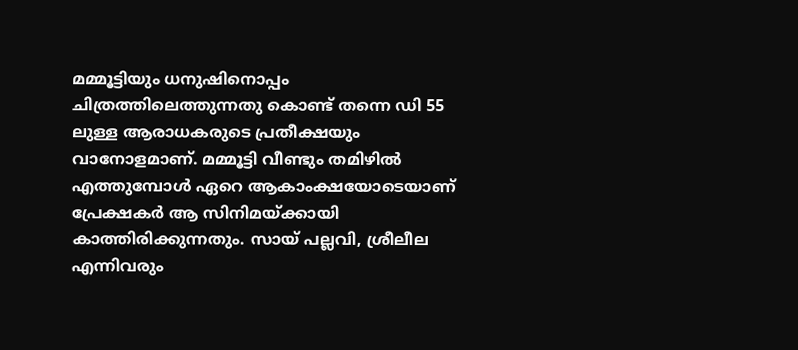മമ്മൂട്ടിയും ധനുഷിനൊപ്പം ചിത്രത്തിലെത്തുന്നതു കൊണ്ട് തന്നെ ഡി 55 ലുള്ള ആരാധകരുടെ പ്രതീക്ഷയും വാനോളമാണ്. മമ്മൂട്ടി വീണ്ടും തമിഴിൽ എത്തുമ്പോൾ ഏറെ ആകാംക്ഷയോടെയാണ് പ്രേക്ഷകർ ആ സിനിമയ്ക്കായി കാത്തിരിക്കുന്നതും. സായ് പല്ലവി, ശ്രീലീല എന്നിവരും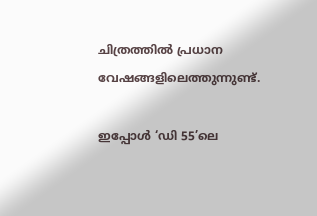ചിത്രത്തിൽ പ്രധാന വേഷങ്ങളിലെത്തുന്നുണ്ട്.

ഇപ്പോൾ ‘ഡി 55’ലെ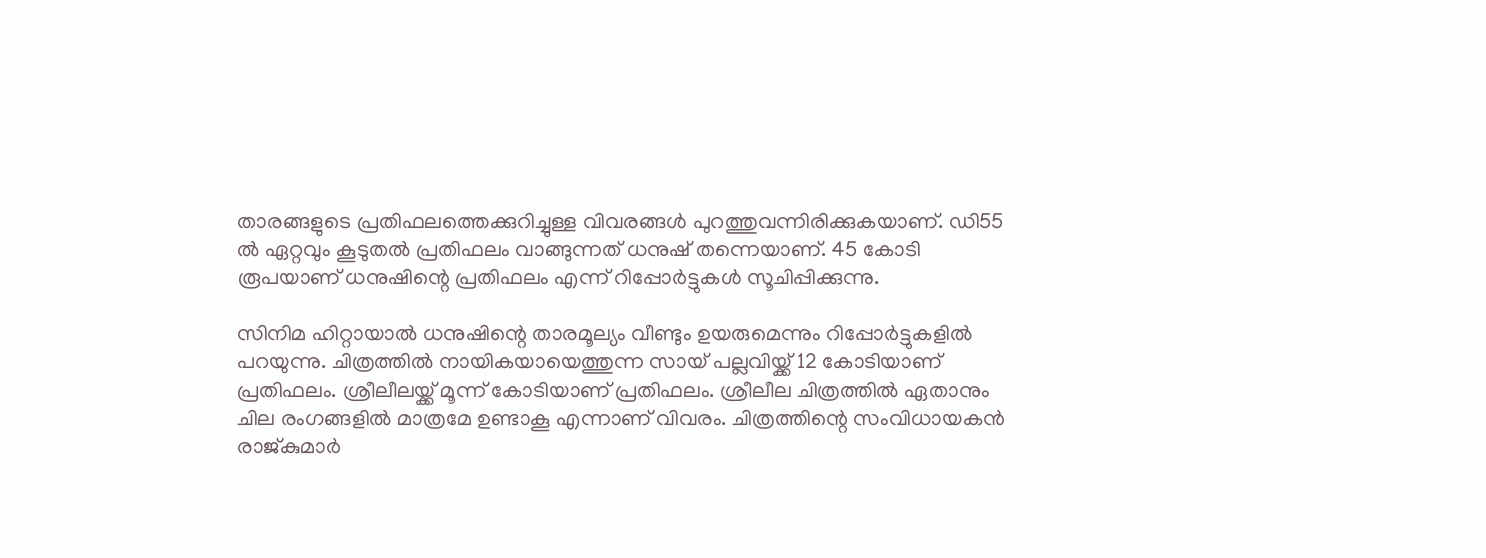താരങ്ങളുടെ പ്രതിഫലത്തെക്കുറിച്ചുള്ള വിവരങ്ങൾ പുറത്തുവന്നിരിക്കുകയാണ്. ഡി55 ൽ ഏറ്റവും കൂടുതൽ പ്രതിഫലം വാങ്ങുന്നത് ധനുഷ് തന്നെയാണ്. 45 കോടി രൂപയാണ് ധനുഷിന്റെ പ്രതിഫലം എന്ന് റിപ്പോര്‍ട്ടുകള്‍ സൂചിപ്പിക്കുന്നു.

സിനിമ ഹിറ്റായാല്‍ ധനുഷിന്റെ താരമൂല്യം വീണ്ടും ഉയരുമെന്നും റിപ്പോർട്ടുകളിൽ പറയുന്നു. ചിത്രത്തിൽ നായികയായെത്തുന്ന സായ് പല്ലവിയ്ക്ക് 12 കോടിയാണ് പ്രതിഫലം. ശ്രീലീലയ്ക്ക് മൂന്ന് കോടിയാണ് പ്രതിഫലം. ശ്രീലീല ചിത്രത്തിൽ ഏതാനും ചില രംഗങ്ങളില്‍ മാത്രമേ ഉണ്ടാകൂ എന്നാണ് വിവരം. ചിത്രത്തിന്റെ സംവിധായകന്‍ രാജ്കുമാര്‍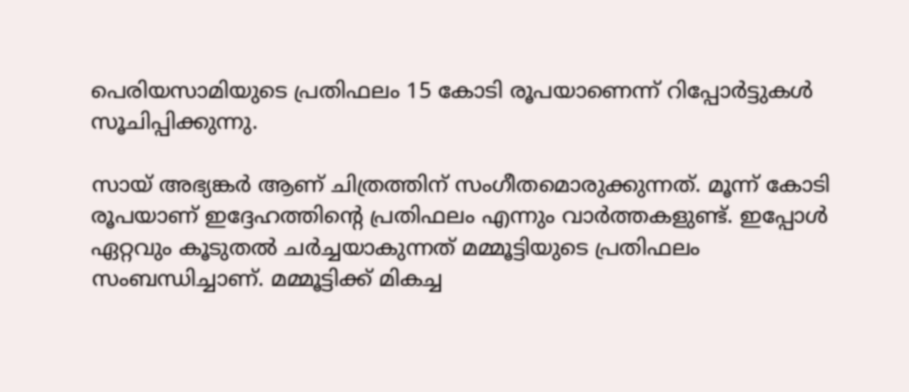പെരിയസാമിയുടെ പ്രതിഫലം 15 കോടി രൂപയാണെന്ന് റിപ്പോര്‍ട്ടുകള്‍ സൂചിപ്പിക്കുന്നു.

സായ് അഭ്യങ്കര്‍ ആണ് ചിത്രത്തിന് സംഗീതമൊരുക്കുന്നത്. മൂന്ന് കോടി രൂപയാണ് ഇദ്ദേഹത്തിന്റെ പ്രതിഫലം എന്നും വാര്‍ത്തകളുണ്ട്. ഇപ്പോൾ ഏറ്റവും കൂടുതൽ ചർച്ചയാകുന്നത് മമ്മൂട്ടിയുടെ പ്രതിഫലം സംബന്ധിച്ചാണ്. മമ്മൂട്ടിക്ക് മികച്ച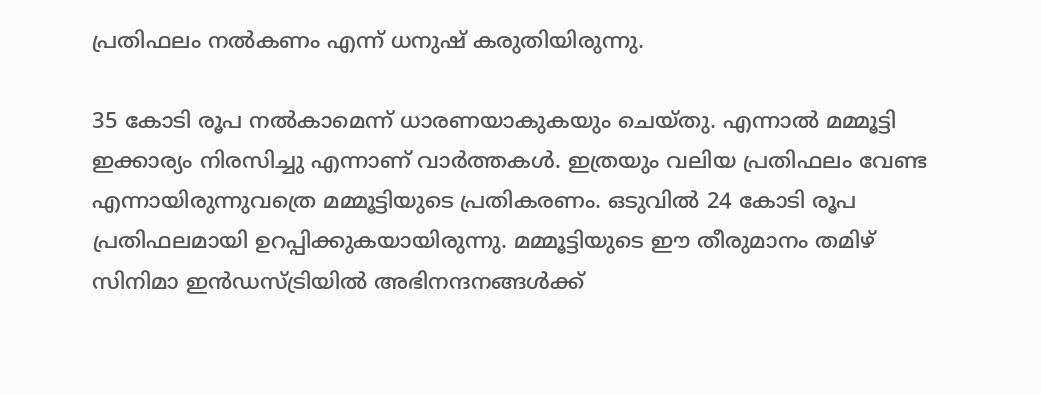പ്രതിഫലം നല്‍കണം എന്ന് ധനുഷ് കരുതിയിരുന്നു.

35 കോടി രൂപ നല്‍കാമെന്ന് ധാരണയാകുകയും ചെയ്തു. എന്നാല്‍ മമ്മൂട്ടി ഇക്കാര്യം നിരസിച്ചു എന്നാണ് വാര്‍ത്തകള്‍. ഇത്രയും വലിയ പ്രതിഫലം വേണ്ട എന്നായിരുന്നുവത്രെ മമ്മൂട്ടിയുടെ പ്രതികരണം. ഒടുവില്‍ 24 കോടി രൂപ പ്രതിഫലമായി ഉറപ്പിക്കുകയായിരുന്നു. മമ്മൂട്ടിയുടെ ഈ തീരുമാനം തമിഴ് സിനിമാ ഇന്‍ഡസ്ട്രിയില്‍ അഭിനന്ദനങ്ങള്‍ക്ക്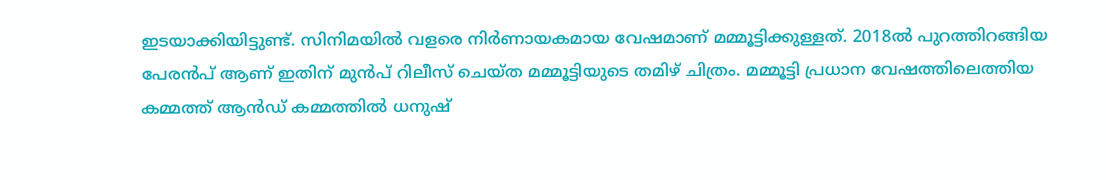ഇടയാക്കിയിട്ടുണ്ട്. സിനിമയില്‍ വളരെ നിര്‍ണായകമായ വേഷമാണ് മമ്മൂട്ടിക്കുള്ളത്. 2018ല്‍ പുറത്തിറങ്ങിയ പേരന്‍പ് ആണ് ഇതിന് മുൻപ് റിലീസ് ചെയ്ത മമ്മൂട്ടിയുടെ തമിഴ് ചിത്രം. മമ്മൂട്ടി പ്രധാന വേഷത്തിലെത്തിയ കമ്മത്ത് ആൻഡ് കമ്മത്തിൽ ധനുഷ്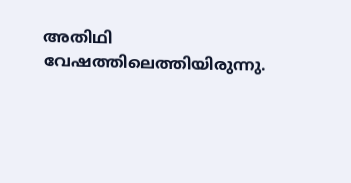അതിഥി വേഷത്തിലെത്തിയിരുന്നു.